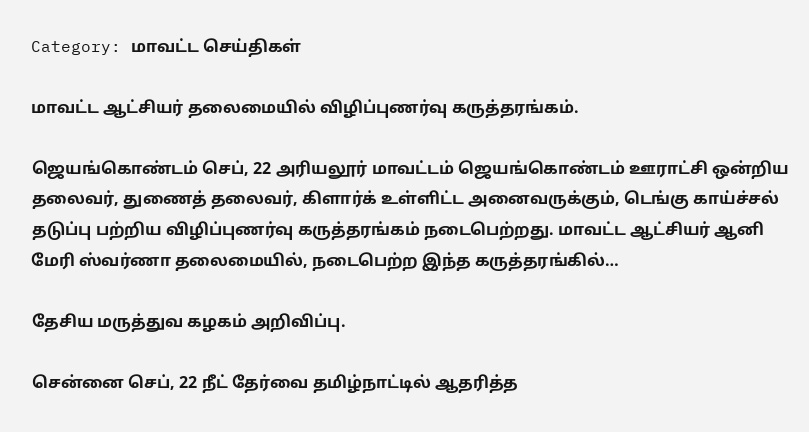Category: மாவட்ட செய்திகள்

மாவட்ட ஆட்சியர் தலைமையில் விழிப்புணர்வு கருத்தரங்கம்.

ஜெயங்கொண்டம் செப், 22 அரியலூர் மாவட்டம் ஜெயங்கொண்டம் ஊராட்சி ஒன்றிய தலைவர், துணைத் தலைவர், கிளார்க் உள்ளிட்ட அனைவருக்கும், டெங்கு காய்ச்சல் தடுப்பு பற்றிய விழிப்புணர்வு கருத்தரங்கம் நடைபெற்றது. மாவட்ட ஆட்சியர் ஆனி மேரி ஸ்வர்ணா தலைமையில், நடைபெற்ற இந்த கருத்தரங்கில்…

தேசிய மருத்துவ கழகம் அறிவிப்பு.

சென்னை செப், 22 நீட் தேர்வை தமிழ்நாட்டில் ஆதரித்த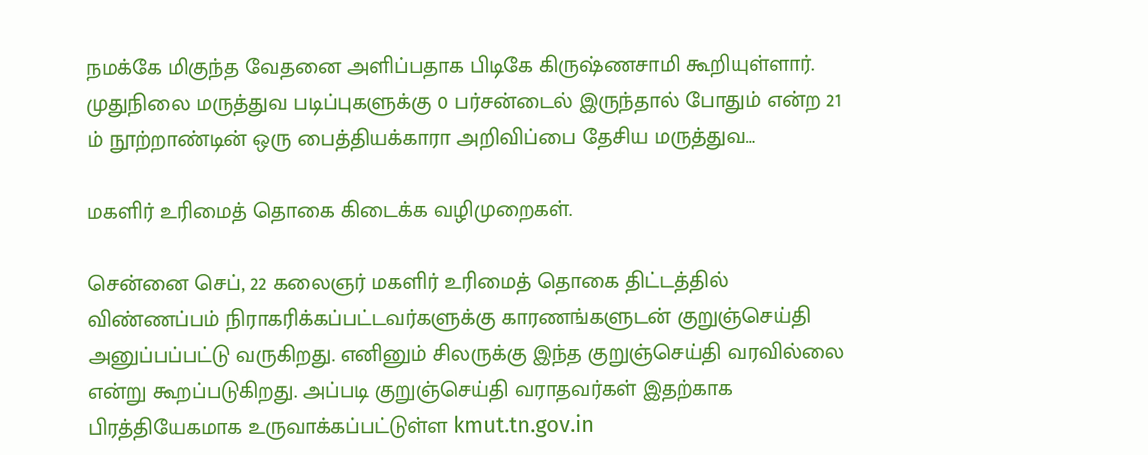நமக்கே மிகுந்த வேதனை அளிப்பதாக பிடிகே கிருஷ்ணசாமி கூறியுள்ளார். முதுநிலை மருத்துவ படிப்புகளுக்கு 0 பர்சன்டைல் இருந்தால் போதும் என்ற 21 ம் நூற்றாண்டின் ஒரு பைத்தியக்காரா அறிவிப்பை தேசிய மருத்துவ…

மகளிர் உரிமைத் தொகை கிடைக்க வழிமுறைகள்.

சென்னை செப், 22 கலைஞர் மகளிர் உரிமைத் தொகை திட்டத்தில் விண்ணப்பம் நிராகரிக்கப்பட்டவர்களுக்கு காரணங்களுடன் குறுஞ்செய்தி அனுப்பப்பட்டு வருகிறது. எனினும் சிலருக்கு இந்த குறுஞ்செய்தி வரவில்லை என்று கூறப்படுகிறது. அப்படி குறுஞ்செய்தி வராதவர்கள் இதற்காக பிரத்தியேகமாக உருவாக்கப்பட்டுள்ள kmut.tn.gov.in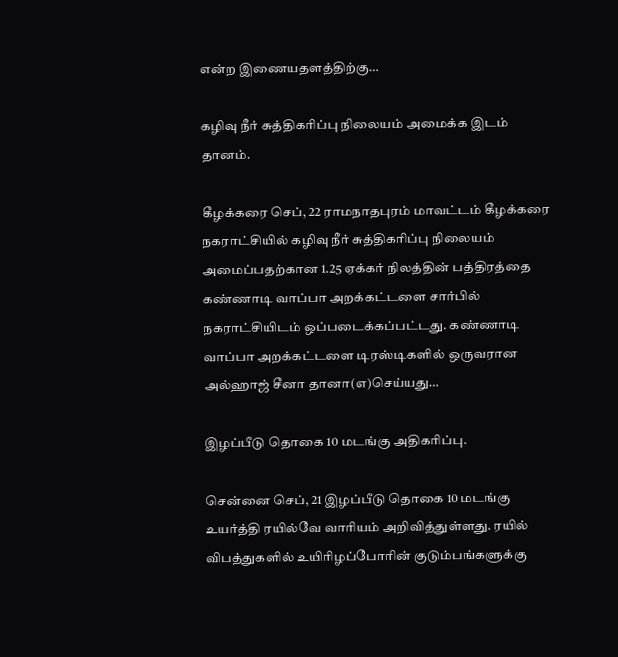என்ற இணையதளத்திற்கு…

கழிவு நீர் சுத்திகரிப்பு நிலையம் அமைக்க இடம் தானம்.

கீழக்கரை செப், 22 ராமநாதபுரம் மாவட்டம் கீழக்கரை நகராட்சியில் கழிவு நீர் சுத்திகரிப்பு நிலையம் அமைப்பதற்கான 1.25 ஏக்கர் நிலத்தின் பத்திரத்தை கண்ணாடி வாப்பா அறக்கட்டளை சார்பில் நகராட்சியிடம் ஒப்படைக்கப்பட்டது. கண்ணாடி வாப்பா அறக்கட்டளை டிரஸ்டிகளில் ஒருவரான அல்ஹாஜ் சீனா தானா(எ)செய்யது…

இழப்பீடு தொகை 10 மடங்கு அதிகரிப்பு.

சென்னை செப், 21 இழப்பீடு தொகை 10 மடங்கு உயர்த்தி ரயில்வே வாரியம் அறிவித்துள்ளது. ரயில் விபத்துகளில் உயிரிழப்போரின் குடும்பங்களுக்கு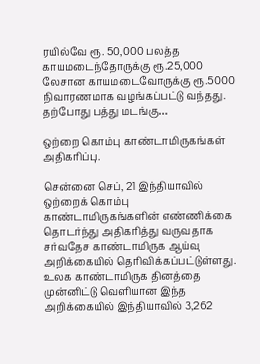ரயில்வே ரூ. 50,000 பலத்த காயமடைந்தோருக்கு ரூ.25,000 லேசான காயமடைவோருக்கு ரூ.5000 நிவாரணமாக வழங்கப்பட்டு வந்தது. தற்போது பத்து மடங்கு…

ஒற்றை கொம்பு காண்டாமிருகங்கள் அதிகரிப்பு.

சென்னை செப், 21 இந்தியாவில் ஒற்றைக் கொம்பு காண்டாமிருகங்களின் எண்ணிக்கை தொடர்ந்து அதிகரித்து வருவதாக சர்வதேச காண்டாமிருக ஆய்வு அறிக்கையில் தெரிவிக்கப்பட்டுள்ளது. உலக காண்டாமிருக தினத்தை முன்னிட்டு வெளியான இந்த அறிக்கையில் இந்தியாவில் 3,262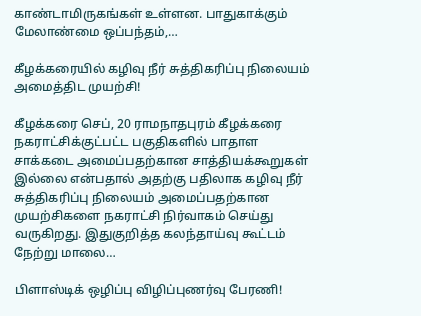காண்டாமிருகங்கள் உள்ளன. பாதுகாக்கும் மேலாண்மை ஒப்பந்தம்,…

கீழக்கரையில் கழிவு நீர் சுத்திகரிப்பு நிலையம் அமைத்திட முயற்சி!

கீழக்கரை செப், 20 ராமநாதபுரம் கீழக்கரை நகராட்சிக்குட்பட்ட பகுதிகளில் பாதாள சாக்கடை அமைப்பதற்கான சாத்தியக்கூறுகள் இல்லை என்பதால் அதற்கு பதிலாக கழிவு நீர் சுத்திகரிப்பு நிலையம் அமைப்பதற்கான முயற்சிகளை நகராட்சி நிர்வாகம் செய்து வருகிறது. இதுகுறித்த கலந்தாய்வு கூட்டம் நேற்று மாலை…

பிளாஸ்டிக் ஒழிப்பு விழிப்புணர்வு பேரணி!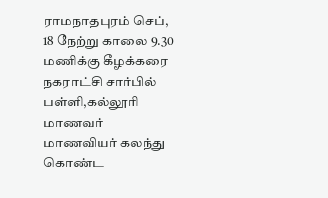ராமநாதபுரம் செப், 18 நேற்று காலை 9.30 மணிக்கு கீழக்கரை நகராட்சி சார்பில் பள்ளி,கல்லூரி மாணவர் மாணவியர் கலந்து கொண்ட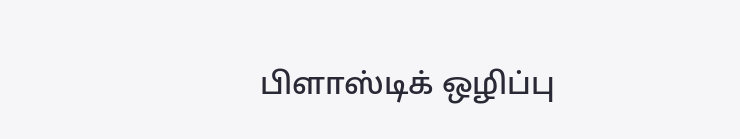பிளாஸ்டிக் ஒழிப்பு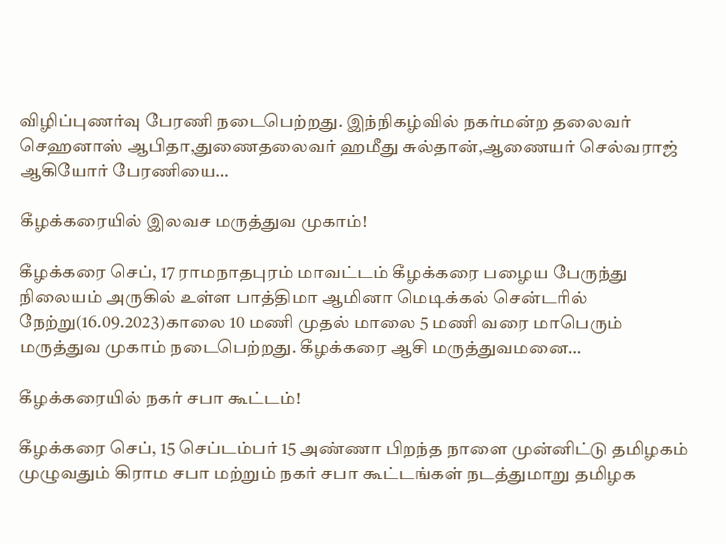விழிப்புணர்வு பேரணி நடைபெற்றது. இந்நிகழ்வில் நகர்மன்ற தலைவர் செஹனாஸ் ஆபிதா,துணைதலைவர் ஹமீது சுல்தான்,ஆணையர் செல்வராஜ் ஆகியோர் பேரணியை…

கீழக்கரையில் இலவச மருத்துவ முகாம்!

கீழக்கரை செப், 17 ராமநாதபுரம் மாவட்டம் கீழக்கரை பழைய பேருந்து நிலையம் அருகில் உள்ள பாத்திமா ஆமினா மெடிக்கல் சென்டரில் நேற்று(16.09.2023)காலை 10 மணி முதல் மாலை 5 மணி வரை மாபெரும் மருத்துவ முகாம் நடைபெற்றது. கீழக்கரை ஆசி மருத்துவமனை…

கீழக்கரையில் நகர் சபா கூட்டம்!

கீழக்கரை செப், 15 செப்டம்பர் 15 அண்ணா பிறந்த நாளை முன்னிட்டு தமிழகம் முழுவதும் கிராம சபா மற்றும் நகர் சபா கூட்டங்கள் நடத்துமாறு தமிழக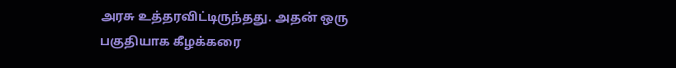அரசு உத்தரவிட்டிருந்தது. அதன் ஒரு பகுதியாக கீழக்கரை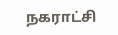நகராட்சி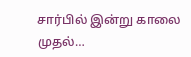சார்பில் இன்று காலை முதல்…